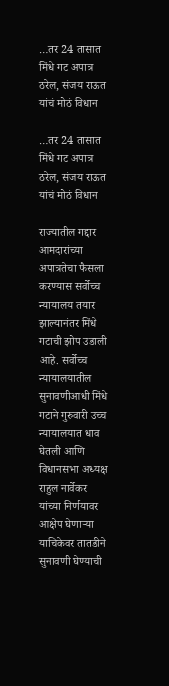…तर 24 तासात मिंधे गट अपात्र ठरेल, संजय राऊत यांचं मोठं विधान

…तर 24 तासात मिंधे गट अपात्र ठरेल, संजय राऊत यांचं मोठं विधान

राज्यातील गद्दार आमदारांच्या अपात्रतेचा फैसला करण्यास सर्वोच्च न्यायालय तयार झाल्यानंतर मिंधे गटाची झोप उडाली आहे. सर्वोच्च न्यायालयातील सुनावणीआधी मिंधे गटाने गुरुवारी उच्च न्यायालयात धाव घेतली आणि विधानसभा अध्यक्ष राहुल नार्वेकर यांच्या निर्णयावर आक्षेप घेणाऱ्या याचिकेवर तातडीने सुनावणी घेण्याची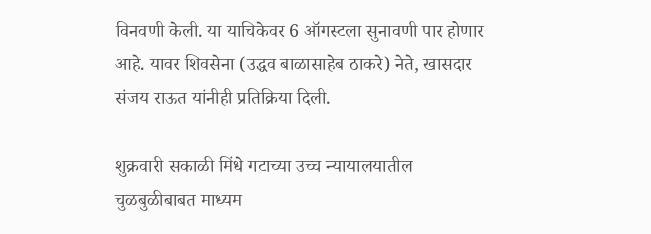विनवणी केली. या याचिकेवर 6 ऑगस्टला सुनावणी पार होणार आहे. यावर शिवसेना (उद्धव बाळासाहेब ठाकरे) नेते, खासदार संजय राऊत यांनीही प्रतिक्रिया दिली.

शुक्रवारी सकाळी मिंधे गटाच्या उच्च न्यायालयातील चुळबुळीबाबत माध्यम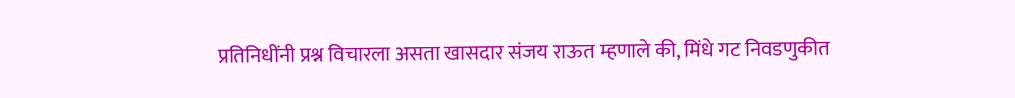प्रतिनिधींनी प्रश्न विचारला असता खासदार संजय राऊत म्हणाले की, मिंधे गट निवडणुकीत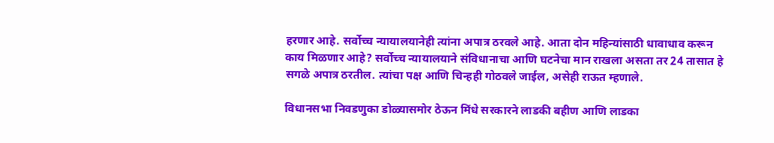हरणार आहे. सर्वोच्च न्यायालयानेही त्यांना अपात्र ठरवले आहे. आता दोन महिन्यांसाठी धावाधाव करून काय मिळणार आहे? सर्वोच्च न्यायालयाने संविधानाचा आणि घटनेचा मान राखला असता तर 24 तासात हे सगळे अपात्र ठरतील. त्यांचा पक्ष आणि चिन्हही गोठवले जाईल, असेही राऊत म्हणाले.

विधानसभा निवडणुका डोळ्यासमोर ठेऊन मिंधे सरकारने लाडकी बहीण आणि लाडका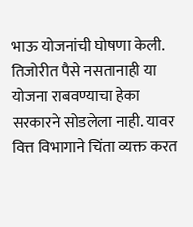भाऊ योजनांची घोषणा केली. तिजोरीत पैसे नसतानाही या योजना राबवण्याचा हेका सरकारने सोडलेला नाही. यावर वित्त विभागाने चिंता व्यक्त करत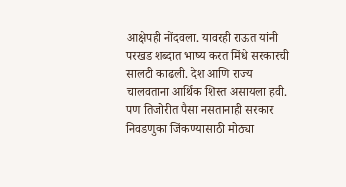आक्षेपही नोंदवला. यावरही राऊत यांनी परखड शब्दात भाष्य करत मिंधे सरकारची सालटी काढली. देश आणि राज्य चालवताना आर्थिक शिस्त असायला हवी. पण तिजोरीत पैसा नसतानाही सरकार निवडणुका जिंकण्यासाठी मोठ्या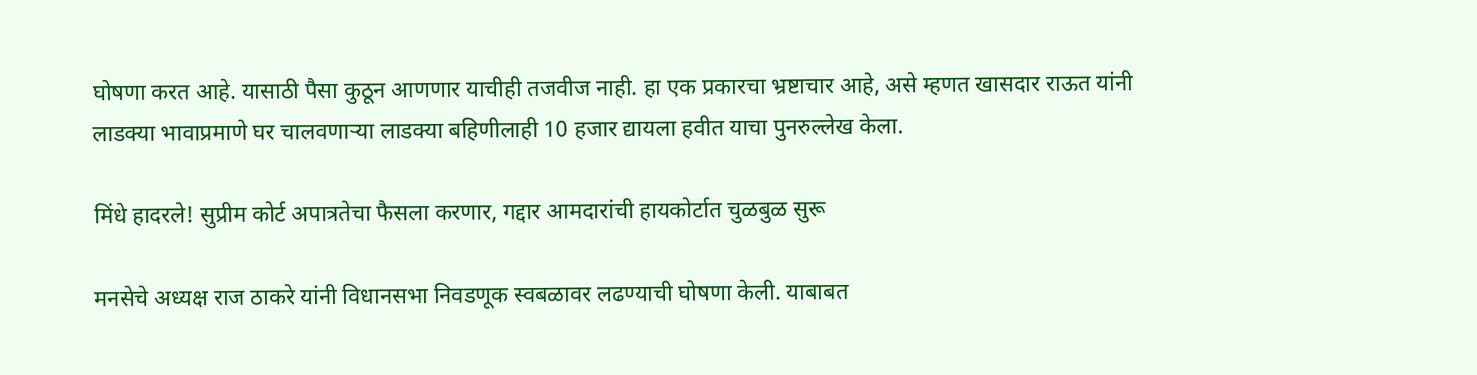घोषणा करत आहे. यासाठी पैसा कुठून आणणार याचीही तजवीज नाही. हा एक प्रकारचा भ्रष्टाचार आहे, असे म्हणत खासदार राऊत यांनी लाडक्या भावाप्रमाणे घर चालवणाऱ्या लाडक्या बहिणीलाही 10 हजार द्यायला हवीत याचा पुनरुल्लेख केला.

मिंधे हादरले! सुप्रीम कोर्ट अपात्रतेचा फैसला करणार, गद्दार आमदारांची हायकोर्टात चुळबुळ सुरू

मनसेचे अध्यक्ष राज ठाकरे यांनी विधानसभा निवडणूक स्वबळावर लढण्याची घोषणा केली. याबाबत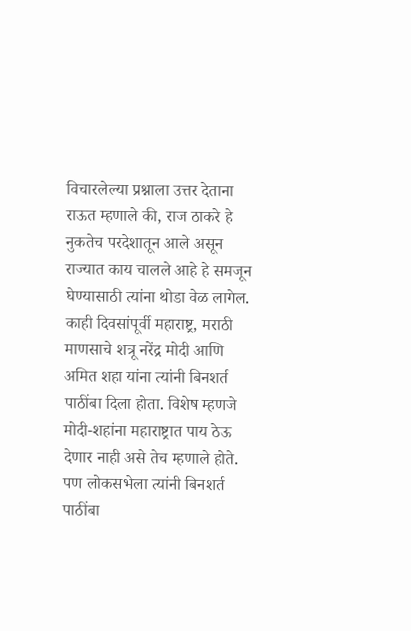विचारलेल्या प्रश्नाला उत्तर देताना राऊत म्हणाले की, राज ठाकरे हे नुकतेच परदेशातून आले असून राज्यात काय चालले आहे हे समजून घेण्यासाठी त्यांना थोडा वेळ लागेल. काही दिवसांपूर्वी महाराष्ट्र, मराठी माणसाचे शत्रू नरेंद्र मोदी आणि अमित शहा यांना त्यांनी बिनशर्त पाठींबा दिला होता. विशेष म्हणजे मोदी-शहांना महाराष्ट्रात पाय ठेऊ देणार नाही असे तेच म्हणाले होते. पण लोकसभेला त्यांनी बिनशर्त पाठींबा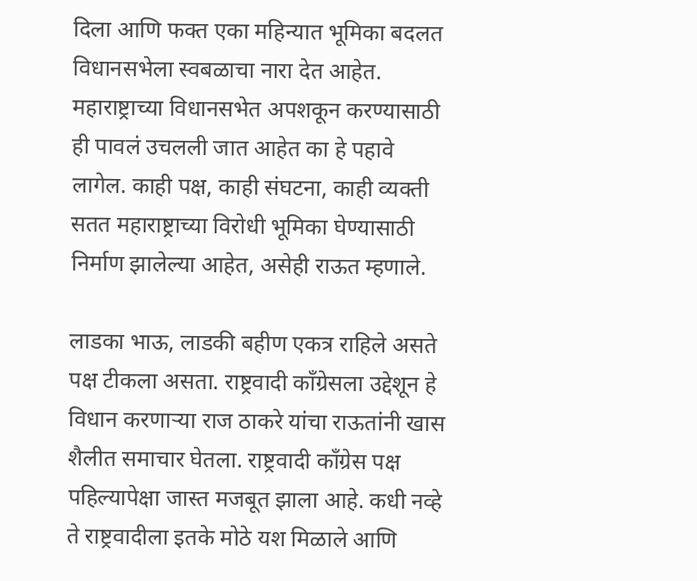दिला आणि फक्त एका महिन्यात भूमिका बदलत विधानसभेला स्वबळाचा नारा देत आहेत. महाराष्ट्राच्या विधानसभेत अपशकून करण्यासाठी ही पावलं उचलली जात आहेत का हे पहावे लागेल. काही पक्ष, काही संघटना, काही व्यक्ती सतत महाराष्ट्राच्या विरोधी भूमिका घेण्यासाठी निर्माण झालेल्या आहेत, असेही राऊत म्हणाले.

लाडका भाऊ, लाडकी बहीण एकत्र राहिले असते पक्ष टीकला असता. राष्ट्रवादी काँग्रेसला उद्देशून हे विधान करणाऱ्या राज ठाकरे यांचा राऊतांनी खास शैलीत समाचार घेतला. राष्ट्रवादी काँग्रेस पक्ष पहिल्यापेक्षा जास्त मजबूत झाला आहे. कधी नव्हे ते राष्ट्रवादीला इतके मोठे यश मिळाले आणि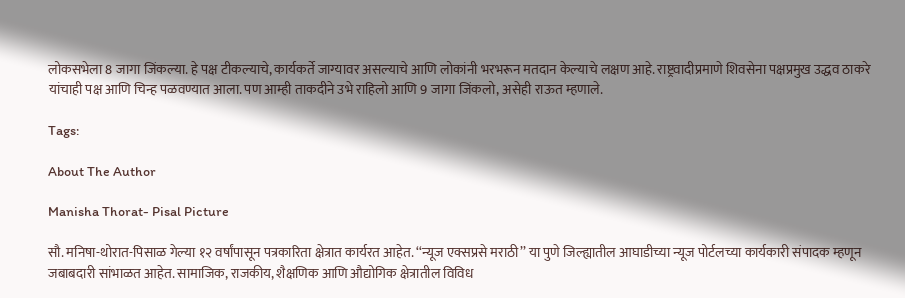लोकसभेला 8 जागा जिंकल्या. हे पक्ष टीकल्याचे, कार्यकर्ते जाग्यावर असल्याचे आणि लोकांनी भरभरून मतदान केल्याचे लक्षण आहे. राष्ट्रवादीप्रमाणे शिवसेना पक्षप्रमुख उद्धव ठाकरे यांचाही पक्ष आणि चिन्ह पळवण्यात आला. पण आम्ही ताकदीने उभे राहिलो आणि 9 जागा जिंकलो, असेही राऊत म्हणाले.

Tags:

About The Author

Manisha Thorat- Pisal Picture

सौ. मनिषा-थोरात-पिसाळ गेल्या १२ वर्षांपासून पत्रकारिता क्षेत्रात कार्यरत आहेत. ‘‘न्यूज एक्सप्रसे मराठी’’ या पुणे जिल्ह्यातील आघाडीच्या न्यूज पोर्टलच्या कार्यकारी संपादक म्हणून जबाबदारी सांभाळत आहेत. सामाजिक, राजकीय, शैक्षणिक आणि औद्योगिक क्षेत्रातील विविध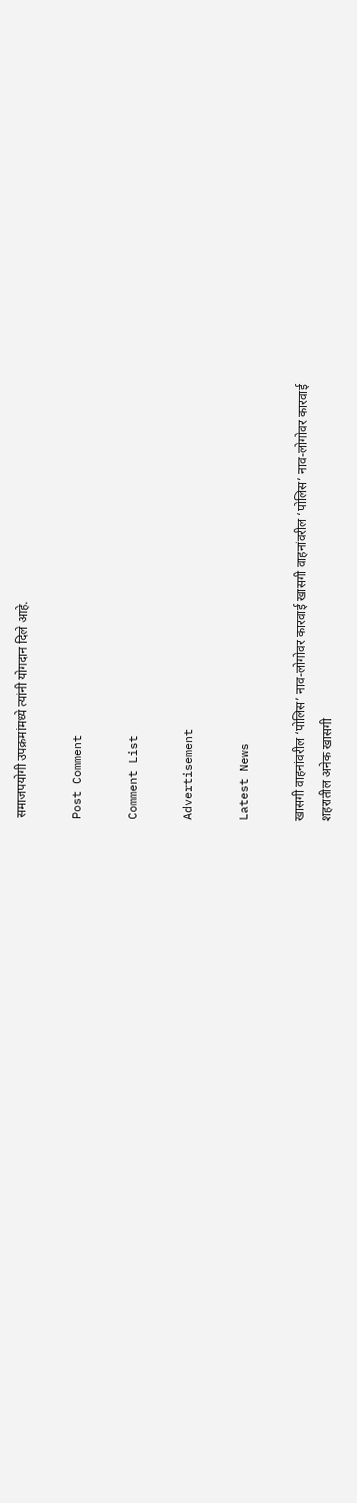समाजपयोगी उपक्रमांमध्ये त्यांनी योगदान दिले आहे.

Post Comment

Comment List

Advertisement

Latest News

खासगी वाहनांवरील ‘पोलिस’ नाव-लोगोवर कारवाई खासगी वाहनांवरील ‘पोलिस’ नाव-लोगोवर कारवाई
शहरातील अनेक खासगी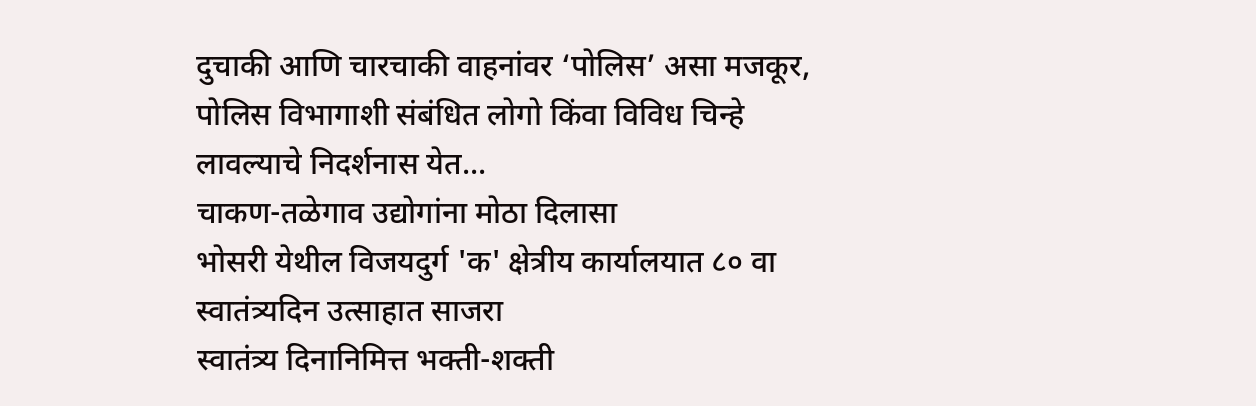दुचाकी आणि चारचाकी वाहनांवर ‘पोलिस’ असा मजकूर, पोलिस विभागाशी संबंधित लोगो किंवा विविध चिन्हे लावल्याचे निदर्शनास येत...
चाकण-तळेगाव उद्योगांना मोठा दिलासा
भोसरी येथील विजयदुर्ग 'क' क्षेत्रीय कार्यालयात ८० वा स्वातंत्र्यदिन उत्साहात साजरा
स्वातंत्र्य दिनानिमित्त भक्ती-शक्ती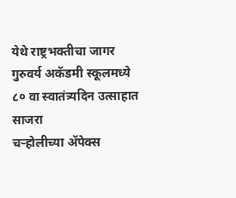येथे राष्ट्रभक्तीचा जागर
गुरुवर्य अकॅडमी स्कूलमध्ये ८० वा स्वातंत्र्यदिन उत्साहात साजरा
चऱ्होलीच्या अ‍ॅपेक्स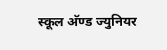स्कूल अ‍ॅण्ड ज्युनियर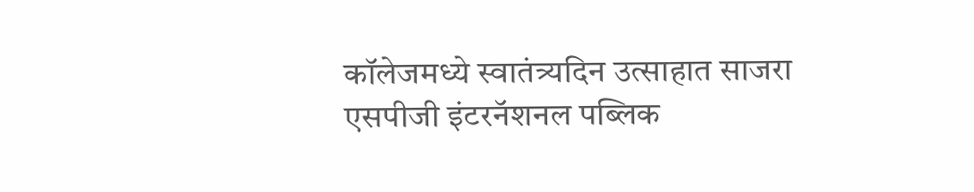कॉलेजमध्ये स्वातंत्र्यदिन उत्साहात साजरा
एसपीजी इंटरनॅशनल पब्लिक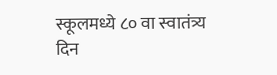स्कूलमध्ये ८० वा स्वातंत्र्य दिन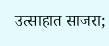उत्साहात साजरा;